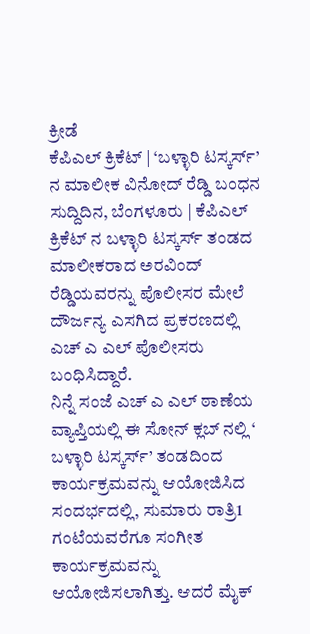ಕ್ರೀಡೆ
ಕೆಪಿಎಲ್ ಕ್ರಿಕೆಟ್ | ‘ಬಳ್ಳಾರಿ ಟಸ್ಕರ್ಸ್’ ನ ಮಾಲೀಕ ವಿನೋದ್ ರೆಡ್ಡಿ ಬಂಧನ
ಸುದ್ದಿದಿನ, ಬೆಂಗಳೂರು | ಕೆಪಿಎಲ್ ಕ್ರಿಕೆಟ್ ನ ಬಳ್ಳಾರಿ ಟಸ್ಕರ್ಸ್ ತಂಡದ ಮಾಲೀಕರಾದ ಅರವಿಂದ್ ರೆಡ್ಡಿಯವರನ್ನು ಪೊಲೀಸರ ಮೇಲೆ ದೌರ್ಜನ್ಯ ಎಸಗಿದ ಪ್ರಕರಣದಲ್ಲಿ ಎಚ್ ಎ ಎಲ್ ಪೊಲೀಸರು ಬಂಧಿಸಿದ್ದಾರೆ.
ನಿನ್ನೆ ಸಂಜೆ ಎಚ್ ಎ ಎಲ್ ಠಾಣೆಯ ವ್ಯಾಪ್ತಿಯಲ್ಲಿ ಈ ಸೋನ್ ಕ್ಲಬ್ ನಲ್ಲಿ ‘ ಬಳ್ಳಾರಿ ಟಸ್ಕರ್ಸ್’ ತಂಡದಿಂದ ಕಾರ್ಯಕ್ರಮವನ್ನು ಆಯೋಜಿಸಿದ ಸಂದರ್ಭದಲ್ಲಿ, ಸುಮಾರು ರಾತ್ರಿ1 ಗಂಟೆಯವರೆಗೂ ಸಂಗೀತ ಕಾರ್ಯಕ್ರಮವನ್ನು ಆಯೋಜಿಸಲಾಗಿತ್ತು. ಆದರೆ ಮೈಕ್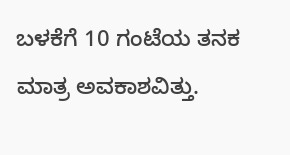ಬಳಕೆಗೆ 10 ಗಂಟೆಯ ತನಕ ಮಾತ್ರ ಅವಕಾಶವಿತ್ತು.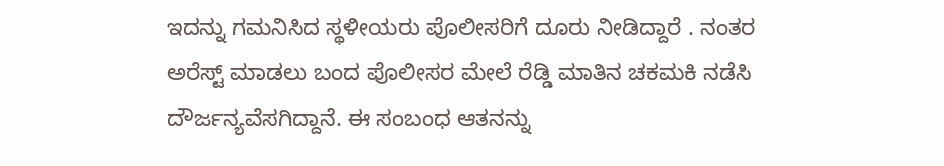ಇದನ್ನು ಗಮನಿಸಿದ ಸ್ಥಳೀಯರು ಪೊಲೀಸರಿಗೆ ದೂರು ನೀಡಿದ್ದಾರೆ . ನಂತರ ಅರೆಸ್ಟ್ ಮಾಡಲು ಬಂದ ಪೊಲೀಸರ ಮೇಲೆ ರೆಡ್ಡಿ ಮಾತಿನ ಚಕಮಕಿ ನಡೆಸಿ ದೌರ್ಜನ್ಯವೆಸಗಿದ್ದಾನೆ. ಈ ಸಂಬಂಧ ಆತನನ್ನು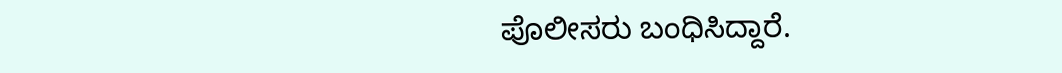ಪೊಲೀಸರು ಬಂಧಿಸಿದ್ದಾರೆ.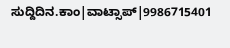ಸುದ್ದಿದಿನ.ಕಾಂ|ವಾಟ್ಸಾಪ್|9986715401